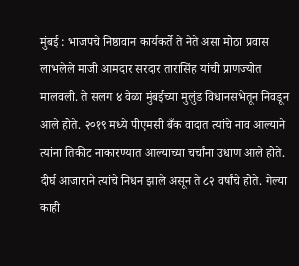मुंबई : भाजपचे निष्ठावान कार्यकर्ते ते नेते असा मोठा प्रवास लाभलेले माजी आमदार सरदार तारासिंह यांची प्राणज्योत मालवली. ते सलग ४ वेळा मुंबईच्या मुलुंड विधानसभेतून निवडून आले होते. २०१९ मध्ये पीएमसी बँक वादात त्यांचे नाव आल्याने त्यांना तिकीट नाकारण्यात आल्याच्या चर्चांना उधाण आले होते.
दीर्घ आजाराने त्यांचे निधन झाले असून ते ८२ वर्षांचे होते. गेल्या काही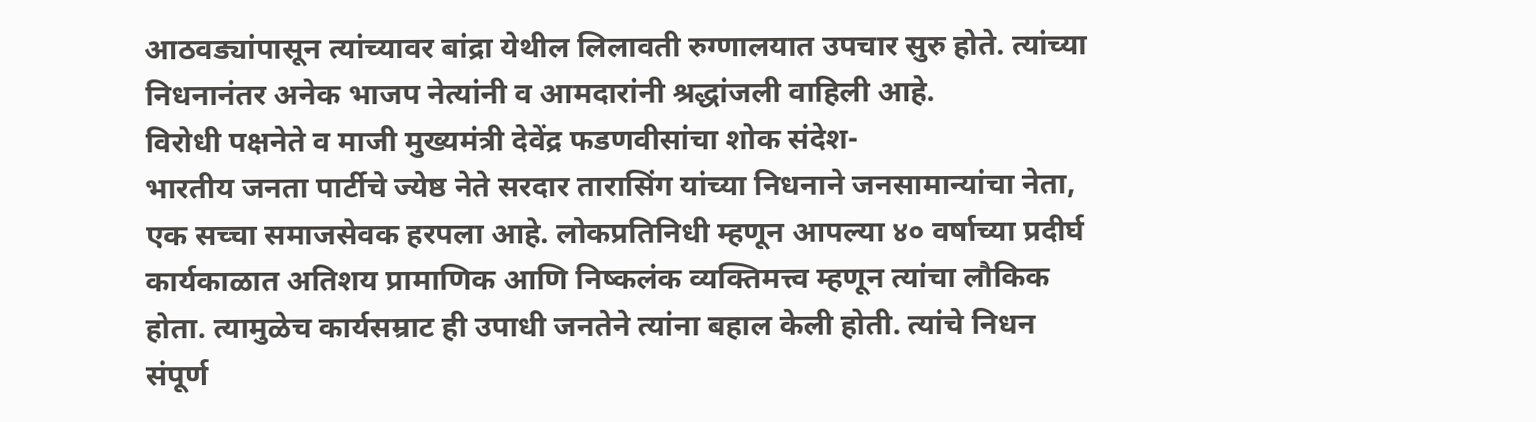आठवड्यांपासून त्यांच्यावर बांद्रा येथील लिलावती रुग्णालयात उपचार सुरु होते. त्यांच्या निधनानंतर अनेक भाजप नेत्यांनी व आमदारांनी श्रद्धांजली वाहिली आहे.
विरोधी पक्षनेते व माजी मुख्यमंत्री देवेंद्र फडणवीसांचा शोक संदेश-
भारतीय जनता पार्टीचे ज्येष्ठ नेते सरदार तारासिंग यांच्या निधनाने जनसामान्यांचा नेता, एक सच्चा समाजसेवक हरपला आहे. लोकप्रतिनिधी म्हणून आपल्या ४० वर्षाच्या प्रदीर्घ कार्यकाळात अतिशय प्रामाणिक आणि निष्कलंक व्यक्तिमत्त्व म्हणून त्यांचा लौकिक होता. त्यामुळेच कार्यसम्राट ही उपाधी जनतेने त्यांना बहाल केली होती. त्यांचे निधन संपूर्ण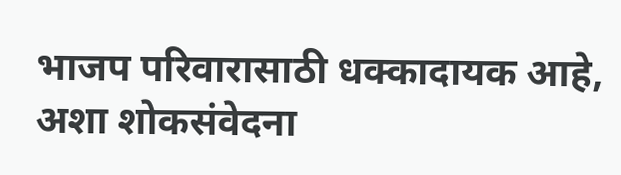भाजप परिवारासाठी धक्कादायक आहे, अशा शोकसंवेदना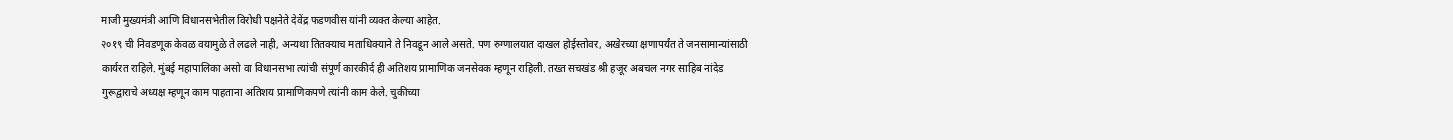माजी मुख्यमंत्री आणि विधानसभेतील विरोधी पक्षनेते देवेंद्र फडणवीस यांनी व्यक्त केल्या आहेत.
२०१९ ची निवडणूक केवळ वयामुळे ते लढले नाही, अन्यथा तितक्याच मताधिक्याने ते निवडून आले असते. पण रुग्णालयात दाखल होईस्तोवर, अखेरच्या क्षणापर्यंत ते जनसामान्यांसाठी कार्यरत राहिले. मुंबई महापालिका असो वा विधानसभा त्यांची संपूर्ण कारकीर्द ही अतिशय प्रामाणिक जनसेवक म्हणून राहिली. तख्त सचखंड श्री हजूर अबचल नगर साहिब नांदेड गुरूद्वाराचे अध्यक्ष म्हणून काम पाहताना अतिशय प्रामाणिकपणे त्यांनी काम केले. चुकीच्या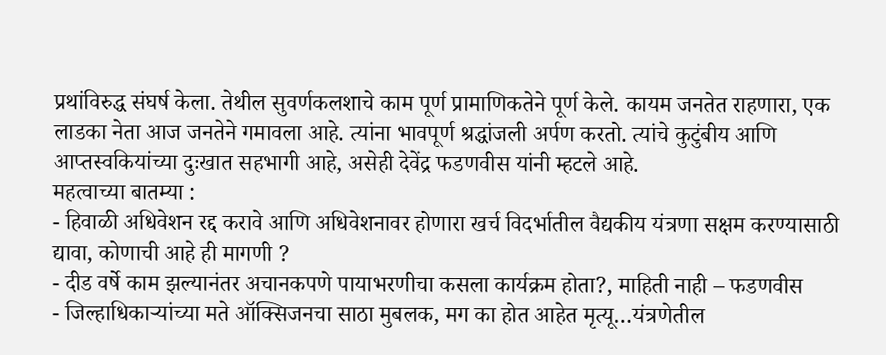प्रथांविरुद्ध संघर्ष केला. तेथील सुवर्णकलशाचे काम पूर्ण प्रामाणिकतेने पूर्ण केले. कायम जनतेत राहणारा, एक लाडका नेता आज जनतेने गमावला आहे. त्यांना भावपूर्ण श्रद्धांजली अर्पण करतो. त्यांचे कुटुंबीय आणि आप्तस्वकियांच्या दुःखात सहभागी आहे, असेही देवेंद्र फडणवीस यांनी म्हटले आहे.
महत्वाच्या बातम्या :
- हिवाळी अधिवेशन रद्द करावे आणि अधिवेशनावर होणारा खर्च विदर्भातील वैद्यकीय यंत्रणा सक्षम करण्यासाठी द्यावा, कोणाची आहे ही मागणी ?
- दीड वर्षे काम झल्यानंतर अचानकपणे पायाभरणीचा कसला कार्यक्रम होता?, माहिती नाही – फडणवीस
- जिल्हाधिकाऱ्यांच्या मते ऑक्सिजनचा साठा मुबलक, मग का होत आहेत मृत्यू…यंत्रणेतील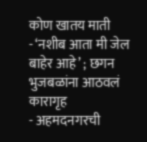कोण खातय माती
- ‘नशीब आता मी जेल बाहेर आहे’ ; छगन भुजबळांना आठवलं कारागृह
- अहमदनगरची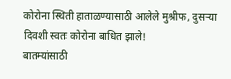कोरोना स्थिती हाताळण्यासाठी आलेले मुश्रीफ, दुसऱ्या दिवशी स्वतः कोरोना बाधित झाले!
बातम्यांसाठी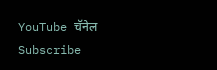YouTube चॅनेल Subscribe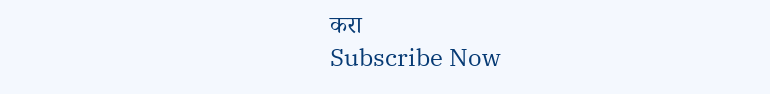करा
Subscribe Now